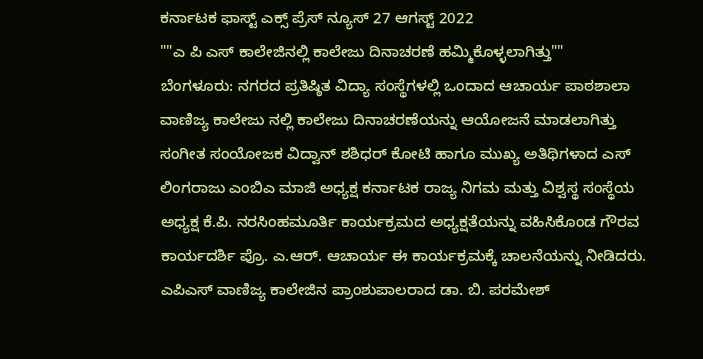ಕರ್ನಾಟಕ ಫಾಸ್ಟ್ ಎಕ್ಸ್ ಪ್ರೆಸ್ ನ್ಯೂಸ್ 27 ಆಗಸ್ಟ್ 2022
""ಎ ಪಿ ಎಸ್ ಕಾಲೇಜಿನಲ್ಲಿ ಕಾಲೇಜು ದಿನಾಚರಣೆ ಹಮ್ಮಿಕೊಳ್ಳಲಾಗಿತ್ತು""
ಬೆಂಗಳೂರು: ನಗರದ ಪ್ರತಿಷ್ಠಿತ ವಿದ್ಯಾ ಸಂಸ್ಥೆಗಳಲ್ಲಿ ಒಂದಾದ ಆಚಾರ್ಯ ಪಾಠಶಾಲಾ ವಾಣಿಜ್ಯ ಕಾಲೇಜು ನಲ್ಲಿ ಕಾಲೇಜು ದಿನಾಚರಣೆಯನ್ನು ಆಯೋಜನೆ ಮಾಡಲಾಗಿತ್ತು ಸಂಗೀತ ಸಂಯೋಜಕ ವಿದ್ವಾನ್ ಶಶಿಧರ್ ಕೋಟಿ ಹಾಗೂ ಮುಖ್ಯ ಅತಿಥಿಗಳಾದ ಎಸ್ ಲಿಂಗರಾಜು ಎಂಬಿಎ ಮಾಜಿ ಅಧ್ಯಕ್ಷ ಕರ್ನಾಟಕ ರಾಜ್ಯ ನಿಗಮ ಮತ್ತು ವಿಶ್ವಸ್ಥ ಸಂಸ್ಥೆಯ ಅಧ್ಯಕ್ಷ ಕೆ.ಪಿ. ನರಸಿಂಹಮೂರ್ತಿ ಕಾರ್ಯಕ್ರಮದ ಅಧ್ಯಕ್ಷತೆಯನ್ನು ವಹಿಸಿಕೊಂಡ ಗೌರವ ಕಾರ್ಯದರ್ಶಿ ಪ್ರೊ. ಎ.ಆರ್. ಆಚಾರ್ಯ ಈ ಕಾರ್ಯಕ್ರಮಕ್ಕೆ ಚಾಲನೆಯನ್ನು ನೀಡಿದರು.
ಎಪಿಎಸ್ ವಾಣಿಜ್ಯ ಕಾಲೇಜಿನ ಪ್ರಾಂಶುಪಾಲರಾದ ಡಾ. ಬಿ. ಪರಮೇಶ್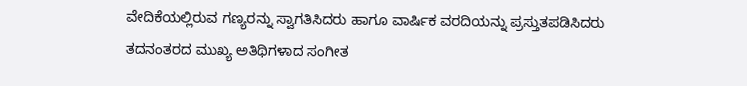ವೇದಿಕೆಯಲ್ಲಿರುವ ಗಣ್ಯರನ್ನು ಸ್ವಾಗತಿಸಿದರು ಹಾಗೂ ವಾರ್ಷಿಕ ವರದಿಯನ್ನು ಪ್ರಸ್ತುತಪಡಿಸಿದರು ತದನಂತರದ ಮುಖ್ಯ ಅತಿಥಿಗಳಾದ ಸಂಗೀತ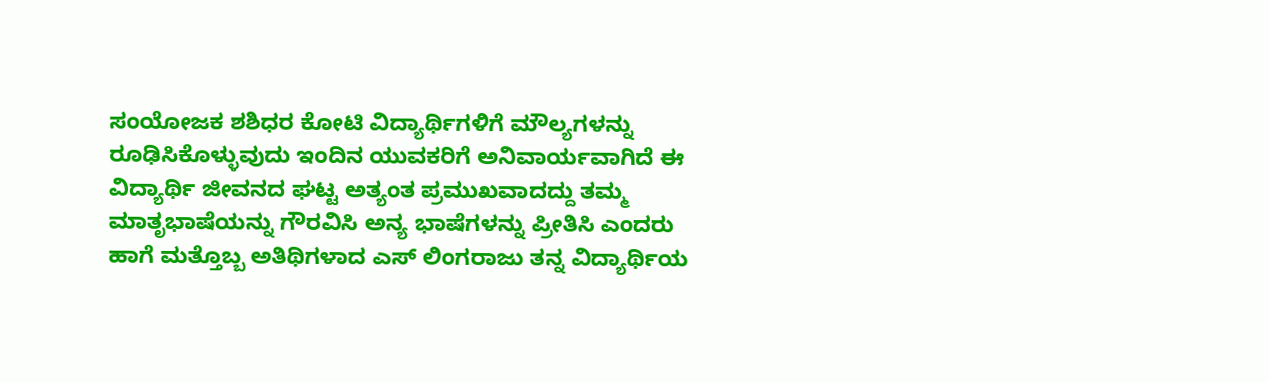ಸಂಯೋಜಕ ಶಶಿಧರ ಕೋಟಿ ವಿದ್ಯಾರ್ಥಿಗಳಿಗೆ ಮೌಲ್ಯಗಳನ್ನು ರೂಢಿಸಿಕೊಳ್ಳುವುದು ಇಂದಿನ ಯುವಕರಿಗೆ ಅನಿವಾರ್ಯವಾಗಿದೆ ಈ ವಿದ್ಯಾರ್ಥಿ ಜೀವನದ ಘಟ್ಟ ಅತ್ಯಂತ ಪ್ರಮುಖವಾದದ್ದು ತಮ್ಮ ಮಾತೃಭಾಷೆಯನ್ನು ಗೌರವಿಸಿ ಅನ್ಯ ಭಾಷೆಗಳನ್ನು ಪ್ರೀತಿಸಿ ಎಂದರು ಹಾಗೆ ಮತ್ತೊಬ್ಬ ಅತಿಥಿಗಳಾದ ಎಸ್ ಲಿಂಗರಾಜು ತನ್ನ ವಿದ್ಯಾರ್ಥಿಯ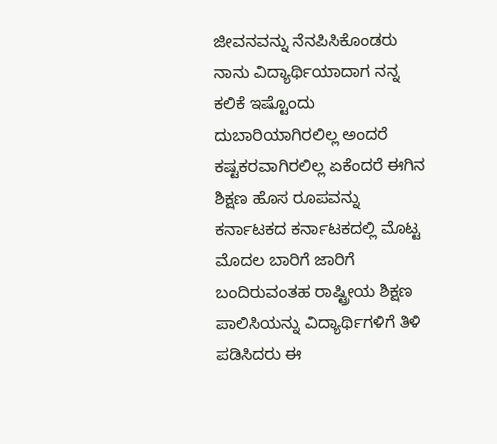ಜೀವನವನ್ನು ನೆನಪಿಸಿಕೊಂಡರು ನಾನು ವಿದ್ಯಾರ್ಥಿಯಾದಾಗ ನನ್ನ ಕಲಿಕೆ ಇಷ್ಟೊಂದು ದುಬಾರಿಯಾಗಿರಲಿಲ್ಲ ಅಂದರೆ ಕಷ್ಟಕರವಾಗಿರಲಿಲ್ಲ ಏಕೆಂದರೆ ಈಗಿನ ಶಿಕ್ಷಣ ಹೊಸ ರೂಪವನ್ನು ಕರ್ನಾಟಕದ ಕರ್ನಾಟಕದಲ್ಲಿ ಮೊಟ್ಟ ಮೊದಲ ಬಾರಿಗೆ ಜಾರಿಗೆ ಬಂದಿರುವಂತಹ ರಾಷ್ಟ್ರೀಯ ಶಿಕ್ಷಣ ಪಾಲಿಸಿಯನ್ನು ವಿದ್ಯಾರ್ಥಿಗಳಿಗೆ ತಿಳಿ ಪಡಿಸಿದರು ಈ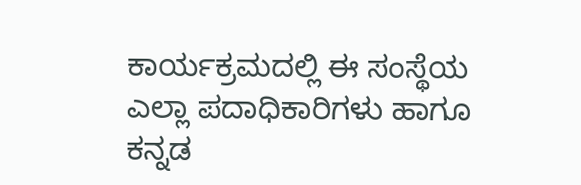ಕಾರ್ಯಕ್ರಮದಲ್ಲಿ ಈ ಸಂಸ್ಥೆಯ ಎಲ್ಲಾ ಪದಾಧಿಕಾರಿಗಳು ಹಾಗೂ ಕನ್ನಡ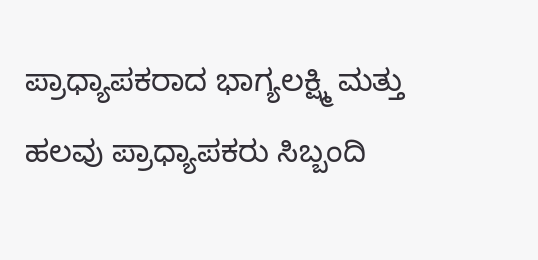ಪ್ರಾಧ್ಯಾಪಕರಾದ ಭಾಗ್ಯಲಕ್ಷ್ಮಿ ಮತ್ತು ಹಲವು ಪ್ರಾಧ್ಯಾಪಕರು ಸಿಬ್ಬಂದಿ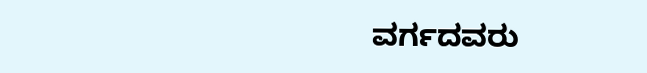ವರ್ಗದವರು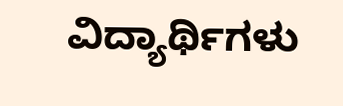ವಿದ್ಯಾರ್ಥಿಗಳು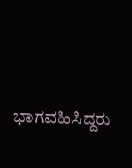ಭಾಗವಹಿಸಿದ್ದರು